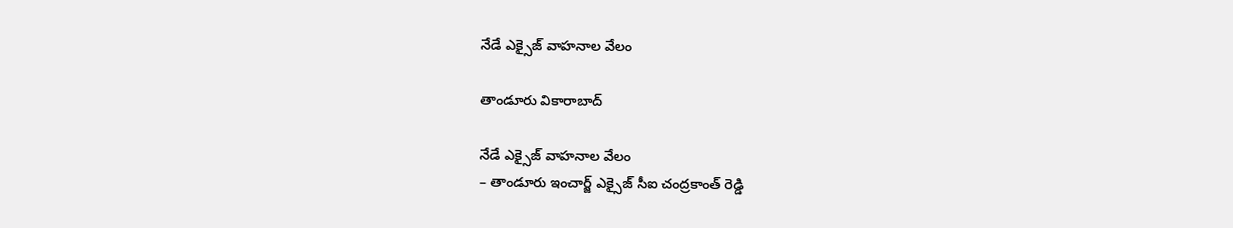నేడే ఎక్సైజ్ వాహనాల వేలం

తాండూరు వికారాబాద్

నేడే ఎక్సైజ్ వాహనాల వేలం
– తాండూరు ఇంచార్జ్ ఎక్సైజ్ సీఐ చంద్రకాంత్ రెడ్డి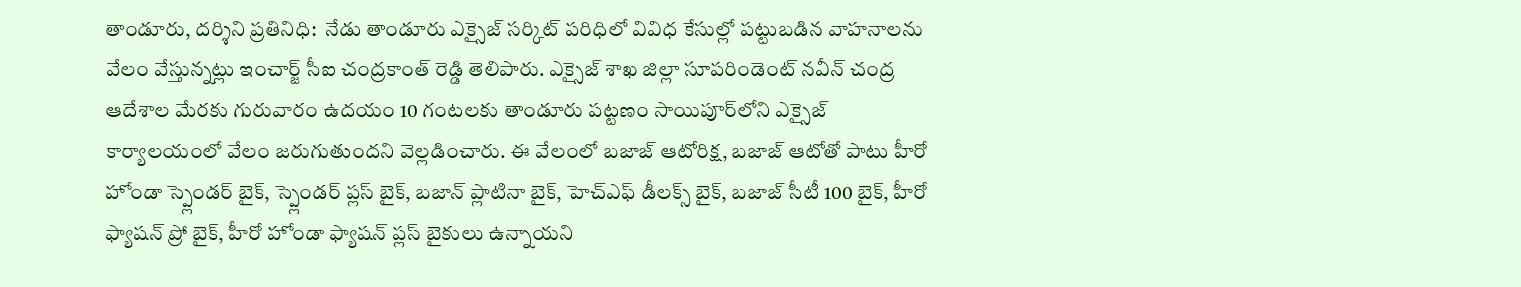తాండూరు, దర్శిని ప్రతినిధి:  నేడు తాండూరు ఎక్సైజ్ సర్కిట్ పరిధిలో వివిధ కేసుల్లో పట్టుబడిన వాహనాలను వేలం వేస్తున్నట్లు ఇంచార్జ్ సీఐ చంద్రకాంత్ రెడ్డి తెలిపారు. ఎక్సైజ్ శాఖ జిల్లా సూపరిండెంట్ నవీన్ చంద్ర ఆదేశాల మేరకు గురువారం ఉద‌యం 10 గంట‌ల‌కు తాండూరు ప‌ట్ట‌ణం సాయిపూర్‌లోని ఎక్సైజ్ కార్యాలయంలో వేలం జరుగుతుందని వెల్లడించారు. ఈ వేలంలో బజాజ్ ఆటోరిక్ష, బజాజ్ ఆటోతో పాటు హీరో హోండా స్ప్లెండర్ బైక్, స్ప్లెండర్ ప్లస్ బైక్, బజాన్ ప్లాటినా బైక్, హెచ్ఎఫ్ డీలక్స్ బైక్, బజాజ్ సీటీ 100 బైక్, హీరో ఫ్యాషన్ ప్రో బైక్, హీరో హోండా ఫ్యాషన్ ప్లస్ బైకులు ఉన్నాయని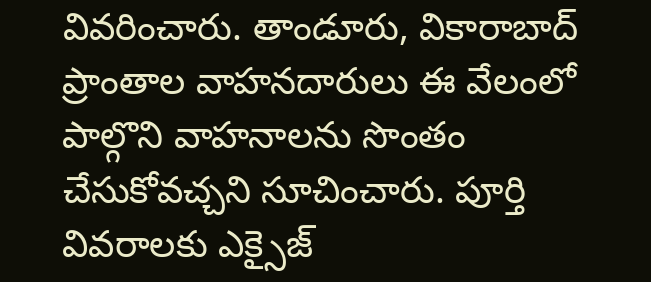వివరించారు. తాండూరు, వికారాబాద్ ప్రాంతాల వాహ‌న‌దారులు ఈ వేలంలో పాల్గొని వాహనాలను సొంతం చేసుకోవచ్చని సూచించారు. పూర్తి వివ‌రాల‌కు ఎక్సైజ్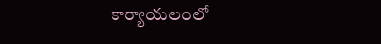కార్యాయ‌లంలో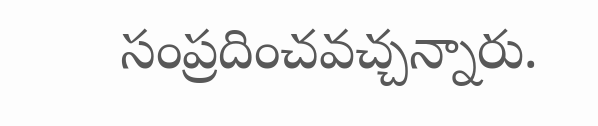సంప్ర‌దించ‌వ‌చ్చ‌న్నారు.